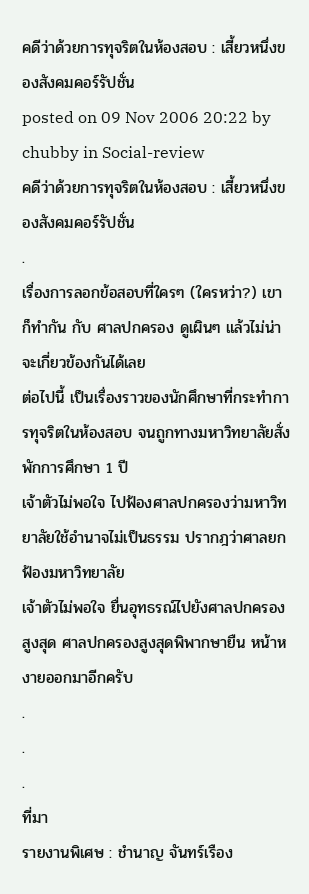คดีว่าด้วยการทุจริตในห้องสอบ : เสี้ยวหนึ่งของสังคมคอร์รัปชั่น
posted on 09 Nov 2006 20:22 by chubby in Social-review
คดีว่าด้วยการทุจริตในห้องสอบ : เสี้ยวหนึ่งของสังคมคอร์รัปชั่น
.
เรื่องการลอกข้อสอบที่ใครๆ (ใครหว่า?) เขาก็ทำกัน กับ ศาลปกครอง ดูเผินๆ แล้วไม่น่าจะเกี่ยวข้องกันได้เลย
ต่อไปนี้ เป็นเรื่องราวของนักศึกษาที่กระทำการทุจริตในห้องสอบ จนถูกทางมหาวิทยาลัยสั่งพักการศึกษา 1 ปี
เจ้าตัวไม่พอใจ ไปฟ้องศาลปกครองว่ามหาวิทยาลัยใช้อำนาจไม่เป็นธรรม ปรากฎว่าศาลยกฟ้องมหาวิทยาลัย
เจ้าตัวไม่พอใจ ยื่นอุทธรณ์ไปยังศาลปกครองสูงสุด ศาลปกครองสูงสุดพิพากษายืน หน้าหงายออกมาอีกครับ
.
.
.
ที่มา
รายงานพิเศษ : ชำนาญ จันทร์เรือง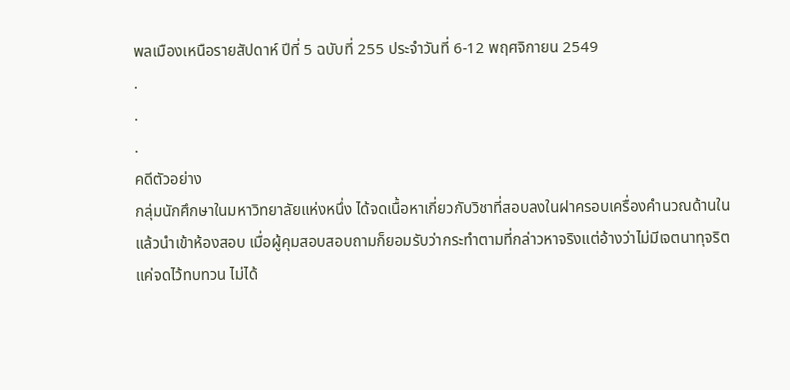พลเมืองเหนือรายสัปดาห์ ปีที่ 5 ฉบับที่ 255 ประจำวันที่ 6-12 พฤศจิกายน 2549
.
.
.
คดีตัวอย่าง
กลุ่มนักศึกษาในมหาวิทยาลัยแห่งหนึ่ง ได้จดเนื้อหาเกี่ยวกับวิชาที่สอบลงในฝาครอบเครื่องคำนวณด้านใน
แล้วนำเข้าห้องสอบ เมื่อผู้คุมสอบสอบถามก็ยอมรับว่ากระทำตามที่กล่าวหาจริงแต่อ้างว่าไม่มีเจตนาทุจริต
แค่จดไว้ทบทวน ไม่ได้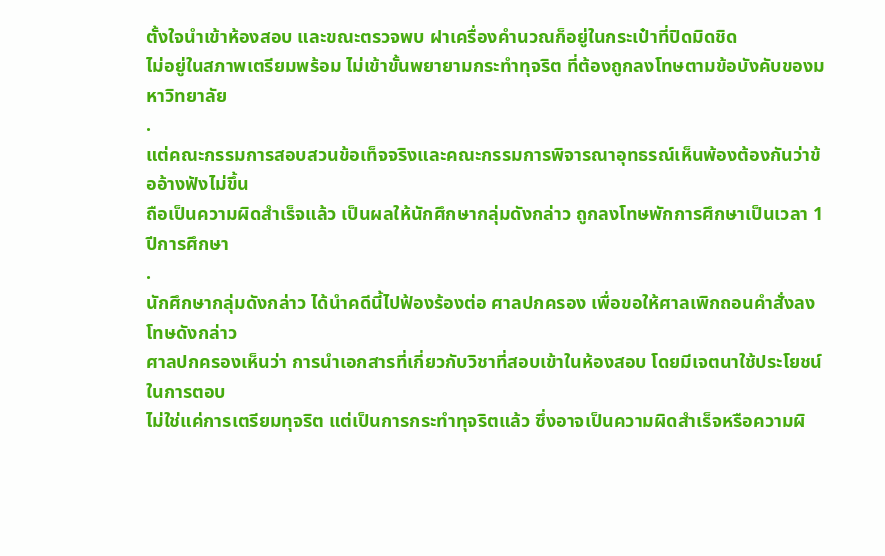ตั้งใจนำเข้าห้องสอบ และขณะตรวจพบ ฝาเครื่องคำนวณก็อยู่ในกระเป๋าที่ปิดมิดชิด
ไม่อยู่ในสภาพเตรียมพร้อม ไม่เข้าขั้นพยายามกระทำทุจริต ที่ต้องถูกลงโทษตามข้อบังคับของมหาวิทยาลัย
.
แต่คณะกรรมการสอบสวนข้อเท็จจริงและคณะกรรมการพิจารณาอุทธรณ์เห็นพ้องต้องกันว่าข้ออ้างฟังไม่ขึ้น
ถือเป็นความผิดสำเร็จแล้ว เป็นผลให้นักศึกษากลุ่มดังกล่าว ถูกลงโทษพักการศึกษาเป็นเวลา 1 ปีการศึกษา
.
นักศึกษากลุ่มดังกล่าว ได้นำคดีนี้ไปฟ้องร้องต่อ ศาลปกครอง เพื่อขอให้ศาลเพิกถอนคำสั่งลงโทษดังกล่าว
ศาลปกครองเห็นว่า การนำเอกสารที่เกี่ยวกับวิชาที่สอบเข้าในห้องสอบ โดยมีเจตนาใช้ประโยชน์ในการตอบ
ไม่ใช่แค่การเตรียมทุจริต แต่เป็นการกระทำทุจริตแล้ว ซึ่งอาจเป็นความผิดสำเร็จหรือความผิ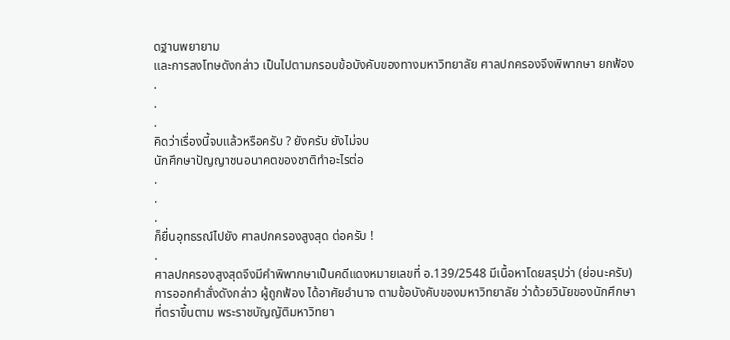ดฐานพยายาม
และการลงโทษดังกล่าว เป็นไปตามกรอบข้อบังคับของทางมหาวิทยาลัย ศาลปกครองจึงพิพากษา ยกฟ้อง
.
.
.
คิดว่าเรื่องนี้จบแล้วหรือครับ ? ยังครับ ยังไม่จบ
นักศึกษาปัญญาชนอนาคตของชาติทำอะไรต่อ
.
.
.
ก็ยื่นอุทธรณ์ไปยัง ศาลปกครองสูงสุด ต่อครับ !
.
ศาลปกครองสูงสุดจึงมีคำพิพากษาเป็นคดีแดงหมายเลขที่ อ.139/2548 มีเนื้อหาโดยสรุปว่า (ย่อนะครับ)
การออกคำสั่งดังกล่าว ผู้ถูกฟ้อง ได้อาศัยอำนาจ ตามข้อบังคับของมหาวิทยาลัย ว่าด้วยวินัยของนักศึกษา
ที่ตราขึ้นตาม พระราชบัญญัติมหาวิทยา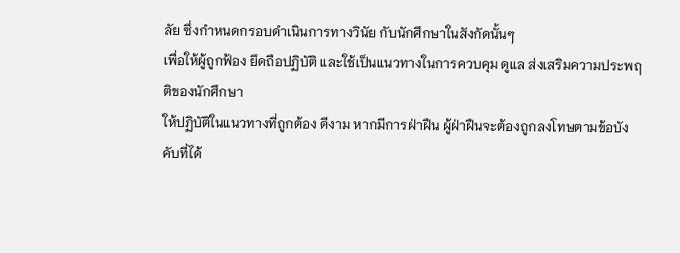ลัย ซึ่งกำหนดกรอบดำเนินการทางวินัย กับนักศึกษาในสังกัดนั้นๆ
เพื่อให้ผู้ถูกฟ้อง ยึดถือปฏิบัติ และใช้เป็นแนวทางในการควบคุม ดูแล ส่งเสริมความประพฤติของนักศึกษา
ให้ปฏิบัติในแนวทางที่ถูกต้อง ดีงาม หากมีการฝ่าฝืน ผู้ฝ่าฝืนจะต้องถูกลงโทษตามข้อบังคับที่ได้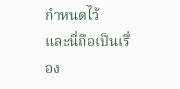กำหนดไว้
และนี่ถือเป็นเรื่อง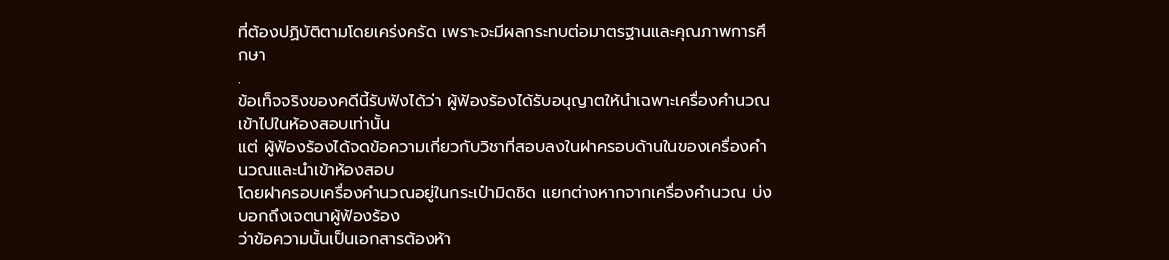ที่ต้องปฏิบัติตามโดยเคร่งครัด เพราะจะมีผลกระทบต่อมาตรฐานและคุณภาพการศึกษา
.
ข้อเท็จจริงของคดีนี้รับฟังได้ว่า ผู้ฟ้องร้องได้รับอนุญาตให้นำเฉพาะเครื่องคำนวณเข้าไปในห้องสอบเท่านั้น
แต่ ผู้ฟ้องร้องได้จดข้อความเกี่ยวกับวิชาที่สอบลงในฝาครอบด้านในของเครื่องคำนวณและนำเข้าห้องสอบ
โดยฝาครอบเครื่องคำนวณอยู่ในกระเป๋ามิดชิด แยกต่างหากจากเครื่องคำนวณ บ่งบอกถึงเจตนาผู้ฟ้องร้อง
ว่าข้อความนั้นเป็นเอกสารต้องห้า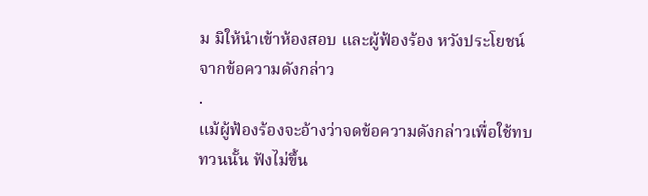ม มิให้นำเข้าห้องสอบ และผู้ฟ้องร้อง หวังประโยชน์จากข้อความดังกล่าว
.
แม้ผู้ฟ้องร้องจะอ้างว่าจดข้อความดังกล่าวเพื่อใช้ทบทวนนั้น ฟังไม่ขึ้น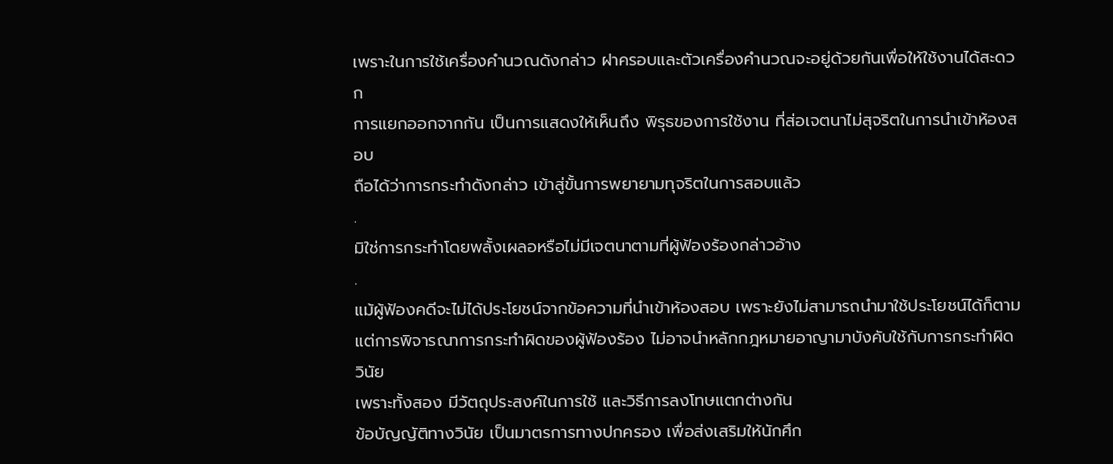เพราะในการใช้เครื่องคำนวณดังกล่าว ฝาครอบและตัวเครื่องคำนวณจะอยู่ด้วยกันเพื่อให้ใช้งานได้สะดวก
การแยกออกจากกัน เป็นการแสดงให้เห็นถึง พิรุธของการใช้งาน ที่ส่อเจตนาไม่สุจริตในการนำเข้าห้องสอบ
ถือได้ว่าการกระทำดังกล่าว เข้าสู่ขั้นการพยายามทุจริตในการสอบแล้ว
.
มิใช่การกระทำโดยพลั้งเผลอหรือไม่มีเจตนาตามที่ผู้ฟ้องร้องกล่าวอ้าง
.
แม้ผู้ฟ้องคดีจะไม่ได้ประโยชน์จากข้อความที่นำเข้าห้องสอบ เพราะยังไม่สามารถนำมาใช้ประโยชน์ได้ก็ตาม
แต่การพิจารณาการกระทำผิดของผู้ฟ้องร้อง ไม่อาจนำหลักกฎหมายอาญามาบังคับใช้กับการกระทำผิดวินัย
เพราะทั้งสอง มีวัตถุประสงค์ในการใช้ และวิธีการลงโทษแตกต่างกัน
ข้อบัญญัติทางวินัย เป็นมาตรการทางปกครอง เพื่อส่งเสริมให้นักศึก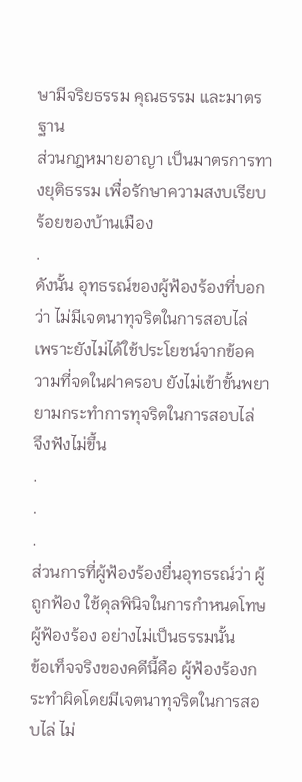ษามีจริยธรรม คุณธรรม และมาตรฐาน
ส่วนกฎหมายอาญา เป็นมาตรการทางยุติธรรม เพื่อรักษาความสงบเรียบร้อยของบ้านเมือง
.
ดังนั้น อุทธรณ์ของผู้ฟ้องร้องที่บอกว่า ไม่มีเจตนาทุจริตในการสอบไล่
เพราะยังไม่ได้ใช้ประโยชน์จากข้อความที่จดในฝาครอบ ยังไม่เข้าขั้นพยายามกระทำการทุจริตในการสอบไล่
จึงฟังไม่ขึ้น
.
.
.
ส่วนการที่ผู้ฟ้องร้องยื่นอุทธรณ์ว่า ผู้ถูกฟ้อง ใช้ดุลพินิจในการกำหนดโทษ ผู้ฟ้องร้อง อย่างไม่เป็นธรรมนั้น
ข้อเท็จจริงของคดีนี้คือ ผู้ฟ้องร้องกระทำผิดโดยมีเจตนาทุจริตในการสอบไล่ ไม่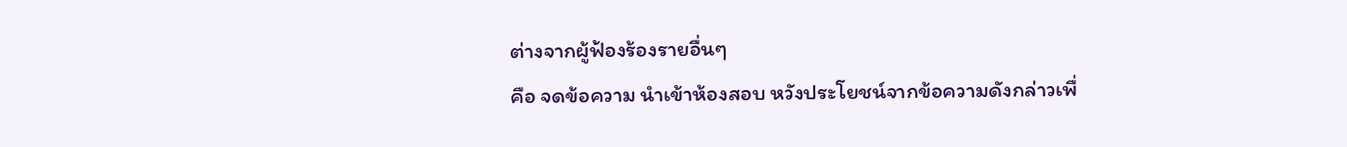ต่างจากผู้ฟ้องร้องรายอื่นๆ
คือ จดข้อความ นำเข้าห้องสอบ หวังประโยชน์จากข้อความดังกล่าวเพื่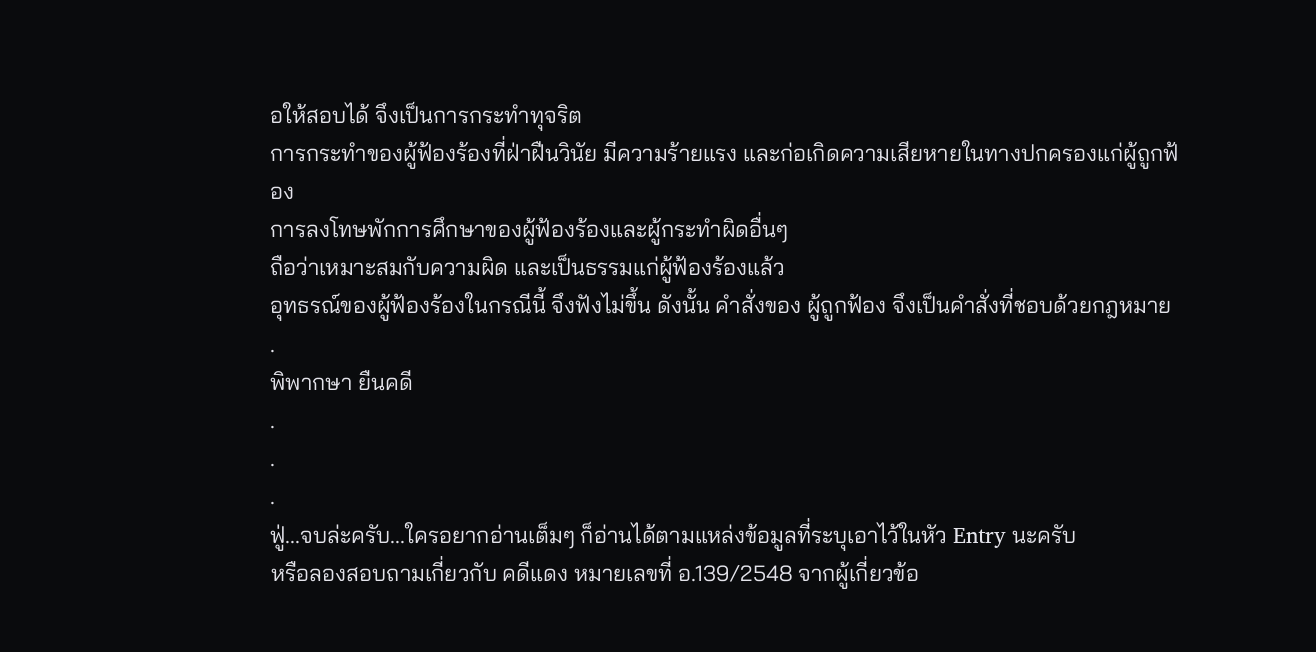อให้สอบได้ จึงเป็นการกระทำทุจริต
การกระทำของผู้ฟ้องร้องที่ฝ่าฝืนวินัย มีความร้ายแรง และก่อเกิดความเสียหายในทางปกครองแก่ผู้ถูกฟ้อง
การลงโทษพักการศึกษาของผู้ฟ้องร้องและผู้กระทำผิดอื่นๆ
ถือว่าเหมาะสมกับความผิด และเป็นธรรมแก่ผู้ฟ้องร้องแล้ว
อุทธรณ์ของผู้ฟ้องร้องในกรณีนี้ จึงฟังไม่ขึ้น ดังนั้น คำสั่งของ ผู้ถูกฟ้อง จึงเป็นคำสั่งที่ชอบด้วยกฎหมาย
.
พิพากษา ยืนคดี
.
.
.
ฟู่...จบล่ะครับ...ใครอยากอ่านเต็มๆ ก็อ่านได้ตามแหล่งข้อมูลที่ระบุเอาไว้ในหัว Entry นะครับ
หรือลองสอบถามเกี่ยวกับ คดีแดง หมายเลขที่ อ.139/2548 จากผู้เกี่ยวข้อ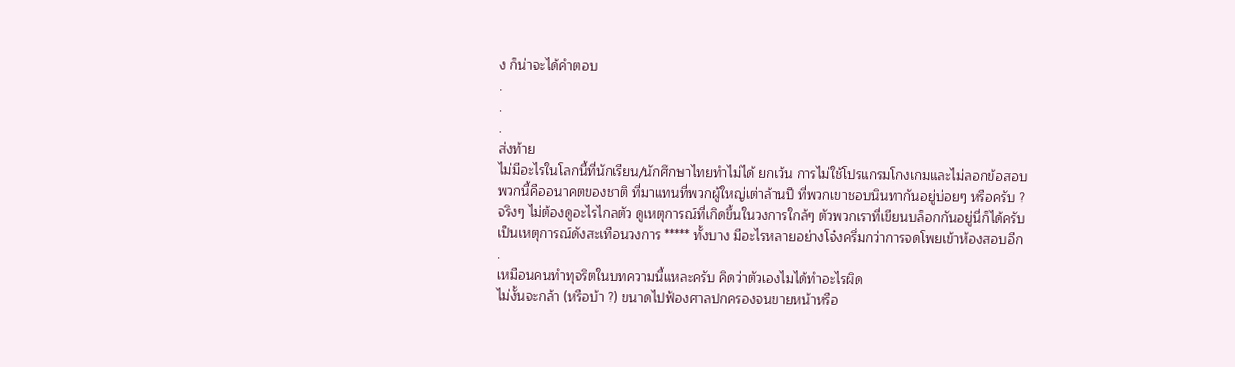ง ก็น่าจะได้คำตอบ
.
.
.
ส่งท้าย
ไม่มีอะไรในโลกนี้ที่นักเรียน/นักศึกษาไทยทำไม่ได้ ยกเว้น การไม่ใช้โปรแกรมโกงเกมและไม่ลอกข้อสอบ
พวกนี้คืออนาคตของชาติ ที่มาแทนที่พวกผู้ใหญ่เต่าล้านปี ที่พวกเขาชอบนินทากันอยู่บ่อยๆ หรือครับ ?
จริงๆ ไม่ต้องดูอะไรไกลตัว ดูเหตุการณ์ที่เกิดขึ้นในวงการใกล้ๆ ตัวพวกเราที่เขียนบล็อกกันอยู่นี่ก็ได้ครับ
เป็นเหตุการณ์ดังสะเทือนวงการ ***** ทั้งบาง มีอะไรหลายอย่างโจ๋งครึ่มกว่าการจดโพยเข้าห้องสอบอีก
.
เหมือนคนทำทุจริตในบทความนี้แหละครับ คิดว่าตัวเองไมได้ทำอะไรผิด
ไม่งั้นจะกล้า (หรือบ้า ?) ขนาดไปฟ้องศาลปกครองจนขายหน้าหรือ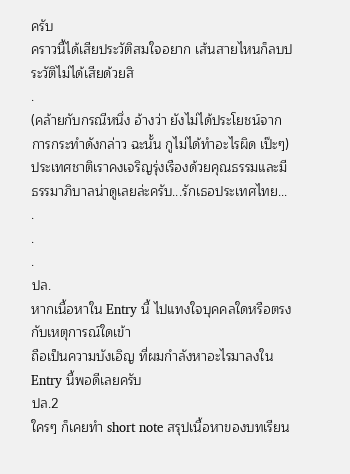ครับ
คราวนี้ได้เสียประวัติสมใจอยาก เส้นสายไหนก็ลบประวัติไม่ได้เสียด้วยสิ
.
(คล้ายกับกรณีหนึ่ง อ้างว่า ยังไม่ได้ประโยชน์จากการกระทำดังกล่าว ฉะนั้น กูไม่ได้ทำอะไรผิด เป๊ะๆ)
ประเทศชาติเราคงเจริญรุ่งเรืองด้วยคุณธรรมและมีธรรมาภิบาลน่าดูเลยล่ะครับ...รักเธอประเทศไทย...
.
.
.
ปล.
หากเนื้อหาใน Entry นี้ ไปแทงใจบุคคลใดหรือตรงกับเหตุการณ์ใดเข้า
ถือเป็นความบังเอิญ ที่ผมกำลังหาอะไรมาลงใน Entry นี้พอดีเลยครับ
ปล.2
ใครๆ ก็เคยทำ short note สรุปเนื้อหาของบทเรียน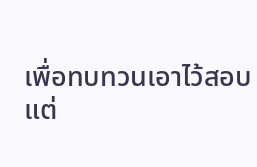เพื่อทบทวนเอาไว้สอบ
แต่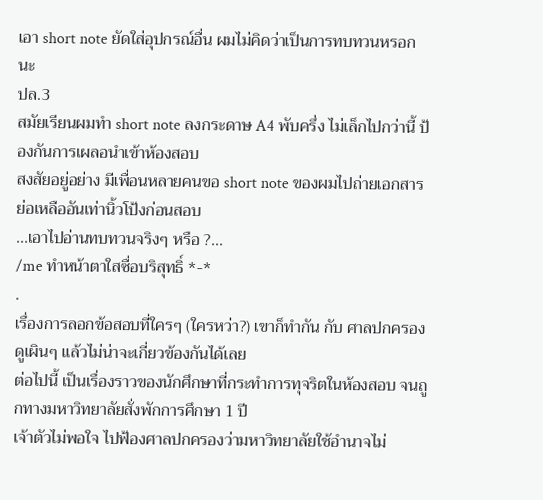เอา short note ยัดใส่อุปกรณ์อื่น ผมไม่คิดว่าเป็นการทบทวนหรอกนะ
ปล.3
สมัยเรียนผมทำ short note ลงกระดาษ A4 พับครึ่ง ไม่เล็กไปกว่านี้ ป้องกันการเผลอนำเข้าห้องสอบ
สงสัยอยู่อย่าง มีเพื่อนหลายคนขอ short note ของผมไปถ่ายเอกสารย่อเหลืออันเท่านิ้วโป้งก่อนสอบ
...เอาไปอ่านทบทวนจริงๆ หรือ ?...
/me ทำหน้าตาใสซื่อบริสุทธิ์ *-*
.
เรื่องการลอกข้อสอบที่ใครๆ (ใครหว่า?) เขาก็ทำกัน กับ ศาลปกครอง ดูเผินๆ แล้วไม่น่าจะเกี่ยวข้องกันได้เลย
ต่อไปนี้ เป็นเรื่องราวของนักศึกษาที่กระทำการทุจริตในห้องสอบ จนถูกทางมหาวิทยาลัยสั่งพักการศึกษา 1 ปี
เจ้าตัวไม่พอใจ ไปฟ้องศาลปกครองว่ามหาวิทยาลัยใช้อำนาจไม่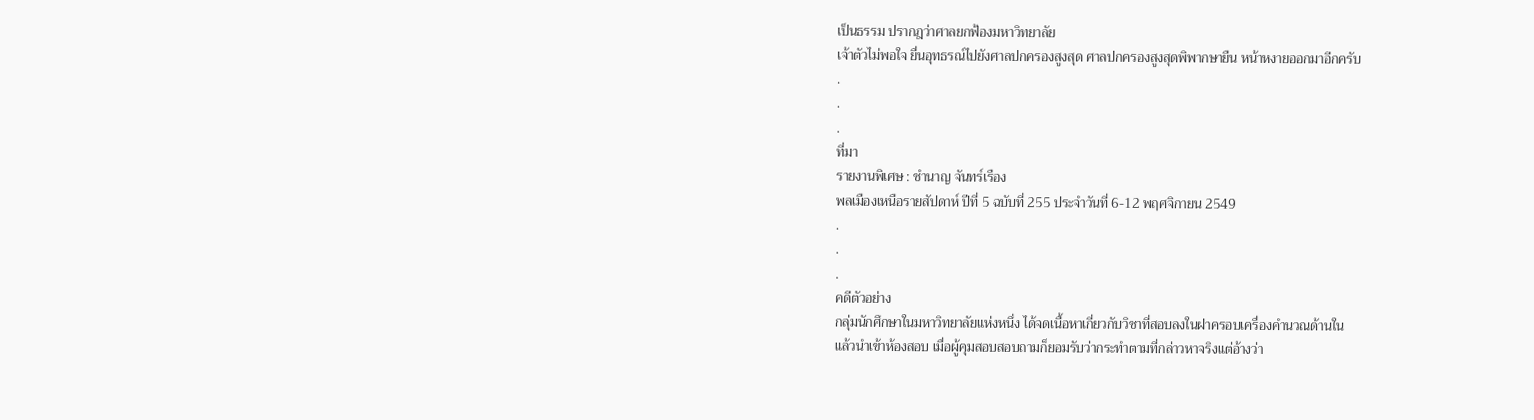เป็นธรรม ปรากฎว่าศาลยกฟ้องมหาวิทยาลัย
เจ้าตัวไม่พอใจ ยื่นอุทธรณ์ไปยังศาลปกครองสูงสุด ศาลปกครองสูงสุดพิพากษายืน หน้าหงายออกมาอีกครับ
.
.
.
ที่มา
รายงานพิเศษ : ชำนาญ จันทร์เรือง
พลเมืองเหนือรายสัปดาห์ ปีที่ 5 ฉบับที่ 255 ประจำวันที่ 6-12 พฤศจิกายน 2549
.
.
.
คดีตัวอย่าง
กลุ่มนักศึกษาในมหาวิทยาลัยแห่งหนึ่ง ได้จดเนื้อหาเกี่ยวกับวิชาที่สอบลงในฝาครอบเครื่องคำนวณด้านใน
แล้วนำเข้าห้องสอบ เมื่อผู้คุมสอบสอบถามก็ยอมรับว่ากระทำตามที่กล่าวหาจริงแต่อ้างว่า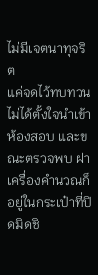ไม่มีเจตนาทุจริต
แค่จดไว้ทบทวน ไม่ได้ตั้งใจนำเข้าห้องสอบ และขณะตรวจพบ ฝาเครื่องคำนวณก็อยู่ในกระเป๋าที่ปิดมิดชิ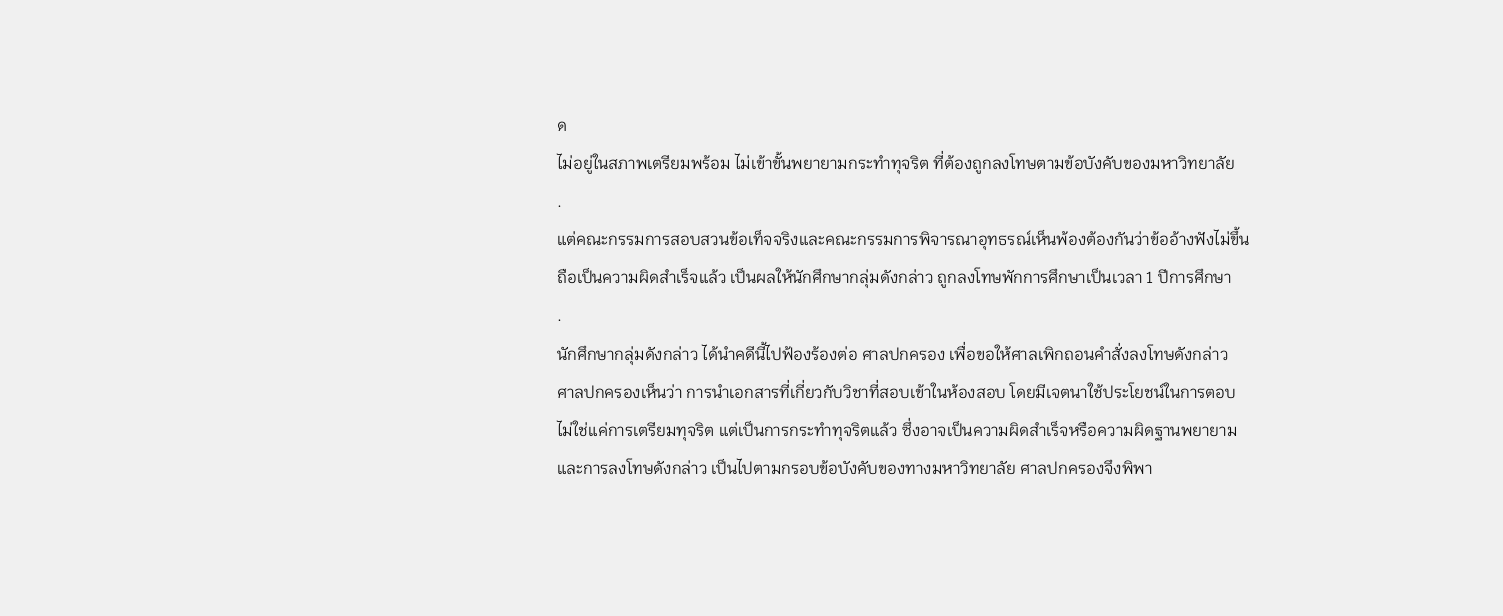ด
ไม่อยู่ในสภาพเตรียมพร้อม ไม่เข้าขั้นพยายามกระทำทุจริต ที่ต้องถูกลงโทษตามข้อบังคับของมหาวิทยาลัย
.
แต่คณะกรรมการสอบสวนข้อเท็จจริงและคณะกรรมการพิจารณาอุทธรณ์เห็นพ้องต้องกันว่าข้ออ้างฟังไม่ขึ้น
ถือเป็นความผิดสำเร็จแล้ว เป็นผลให้นักศึกษากลุ่มดังกล่าว ถูกลงโทษพักการศึกษาเป็นเวลา 1 ปีการศึกษา
.
นักศึกษากลุ่มดังกล่าว ได้นำคดีนี้ไปฟ้องร้องต่อ ศาลปกครอง เพื่อขอให้ศาลเพิกถอนคำสั่งลงโทษดังกล่าว
ศาลปกครองเห็นว่า การนำเอกสารที่เกี่ยวกับวิชาที่สอบเข้าในห้องสอบ โดยมีเจตนาใช้ประโยชน์ในการตอบ
ไม่ใช่แค่การเตรียมทุจริต แต่เป็นการกระทำทุจริตแล้ว ซึ่งอาจเป็นความผิดสำเร็จหรือความผิดฐานพยายาม
และการลงโทษดังกล่าว เป็นไปตามกรอบข้อบังคับของทางมหาวิทยาลัย ศาลปกครองจึงพิพา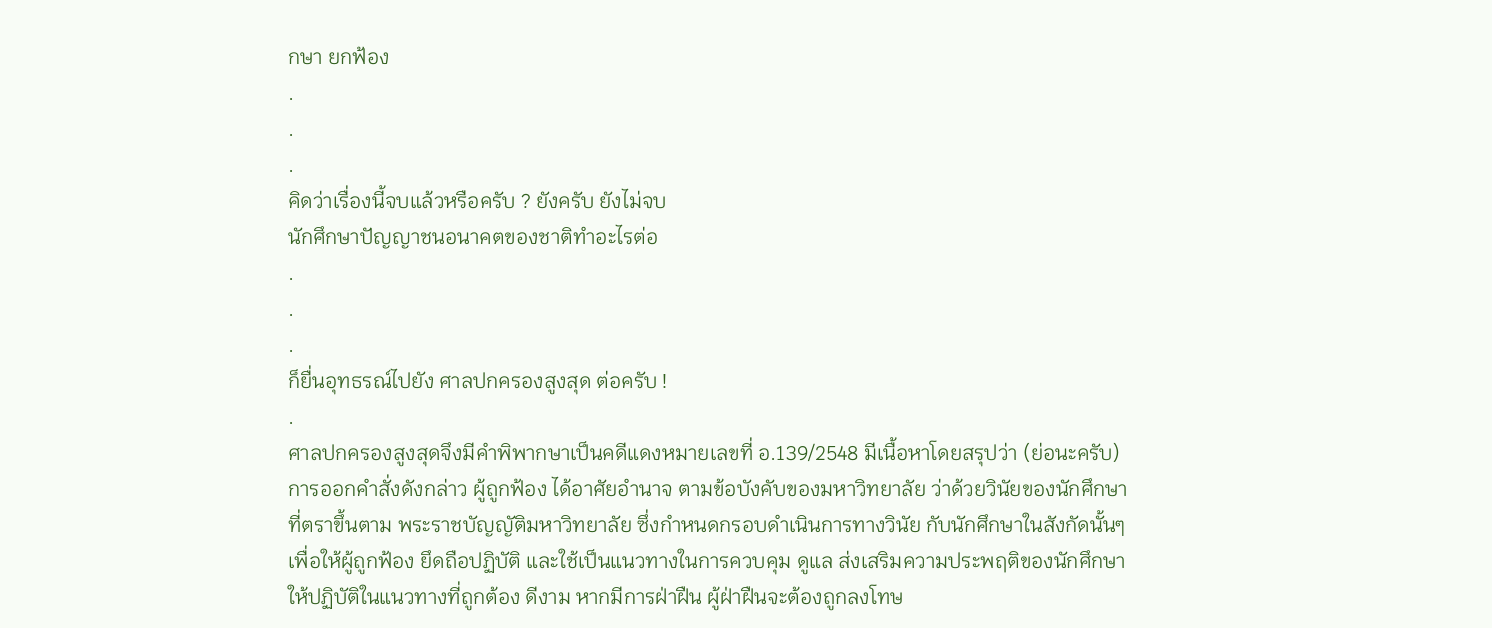กษา ยกฟ้อง
.
.
.
คิดว่าเรื่องนี้จบแล้วหรือครับ ? ยังครับ ยังไม่จบ
นักศึกษาปัญญาชนอนาคตของชาติทำอะไรต่อ
.
.
.
ก็ยื่นอุทธรณ์ไปยัง ศาลปกครองสูงสุด ต่อครับ !
.
ศาลปกครองสูงสุดจึงมีคำพิพากษาเป็นคดีแดงหมายเลขที่ อ.139/2548 มีเนื้อหาโดยสรุปว่า (ย่อนะครับ)
การออกคำสั่งดังกล่าว ผู้ถูกฟ้อง ได้อาศัยอำนาจ ตามข้อบังคับของมหาวิทยาลัย ว่าด้วยวินัยของนักศึกษา
ที่ตราขึ้นตาม พระราชบัญญัติมหาวิทยาลัย ซึ่งกำหนดกรอบดำเนินการทางวินัย กับนักศึกษาในสังกัดนั้นๆ
เพื่อให้ผู้ถูกฟ้อง ยึดถือปฏิบัติ และใช้เป็นแนวทางในการควบคุม ดูแล ส่งเสริมความประพฤติของนักศึกษา
ให้ปฏิบัติในแนวทางที่ถูกต้อง ดีงาม หากมีการฝ่าฝืน ผู้ฝ่าฝืนจะต้องถูกลงโทษ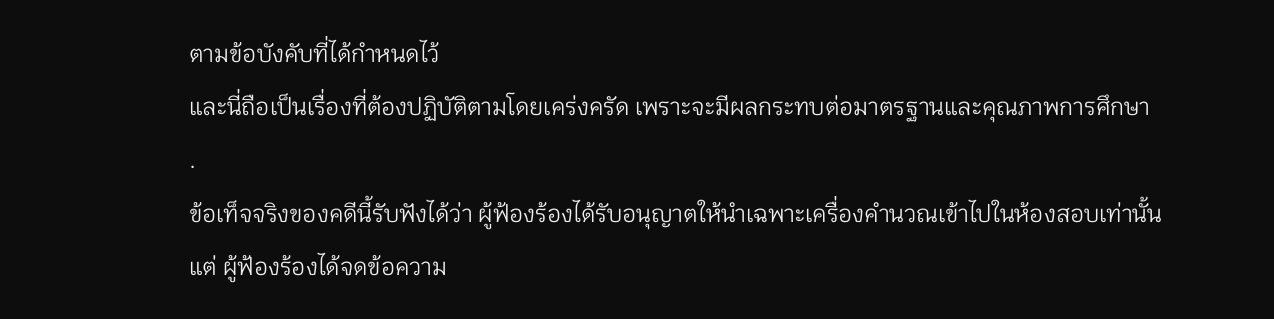ตามข้อบังคับที่ได้กำหนดไว้
และนี่ถือเป็นเรื่องที่ต้องปฏิบัติตามโดยเคร่งครัด เพราะจะมีผลกระทบต่อมาตรฐานและคุณภาพการศึกษา
.
ข้อเท็จจริงของคดีนี้รับฟังได้ว่า ผู้ฟ้องร้องได้รับอนุญาตให้นำเฉพาะเครื่องคำนวณเข้าไปในห้องสอบเท่านั้น
แต่ ผู้ฟ้องร้องได้จดข้อความ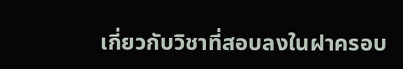เกี่ยวกับวิชาที่สอบลงในฝาครอบ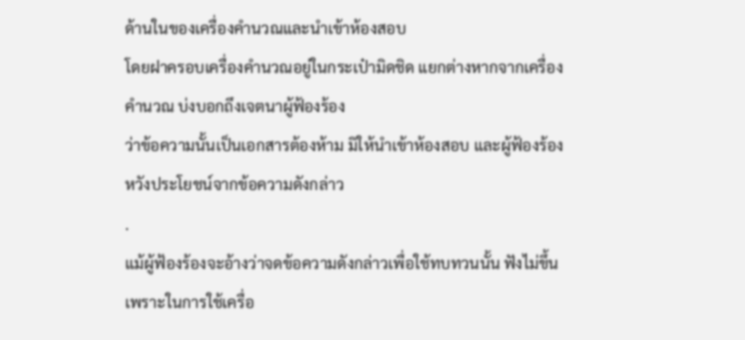ด้านในของเครื่องคำนวณและนำเข้าห้องสอบ
โดยฝาครอบเครื่องคำนวณอยู่ในกระเป๋ามิดชิด แยกต่างหากจากเครื่องคำนวณ บ่งบอกถึงเจตนาผู้ฟ้องร้อง
ว่าข้อความนั้นเป็นเอกสารต้องห้าม มิให้นำเข้าห้องสอบ และผู้ฟ้องร้อง หวังประโยชน์จากข้อความดังกล่าว
.
แม้ผู้ฟ้องร้องจะอ้างว่าจดข้อความดังกล่าวเพื่อใช้ทบทวนนั้น ฟังไม่ขึ้น
เพราะในการใช้เครื่อ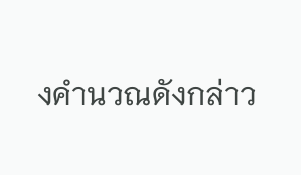งคำนวณดังกล่าว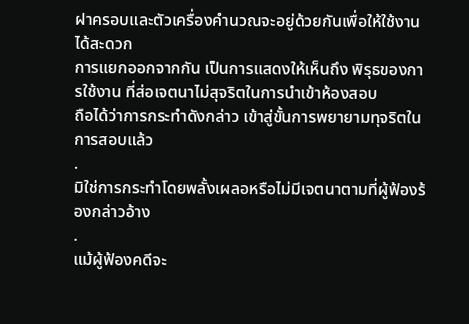ฝาครอบและตัวเครื่องคำนวณจะอยู่ด้วยกันเพื่อให้ใช้งานได้สะดวก
การแยกออกจากกัน เป็นการแสดงให้เห็นถึง พิรุธของการใช้งาน ที่ส่อเจตนาไม่สุจริตในการนำเข้าห้องสอบ
ถือได้ว่าการกระทำดังกล่าว เข้าสู่ขั้นการพยายามทุจริตในการสอบแล้ว
.
มิใช่การกระทำโดยพลั้งเผลอหรือไม่มีเจตนาตามที่ผู้ฟ้องร้องกล่าวอ้าง
.
แม้ผู้ฟ้องคดีจะ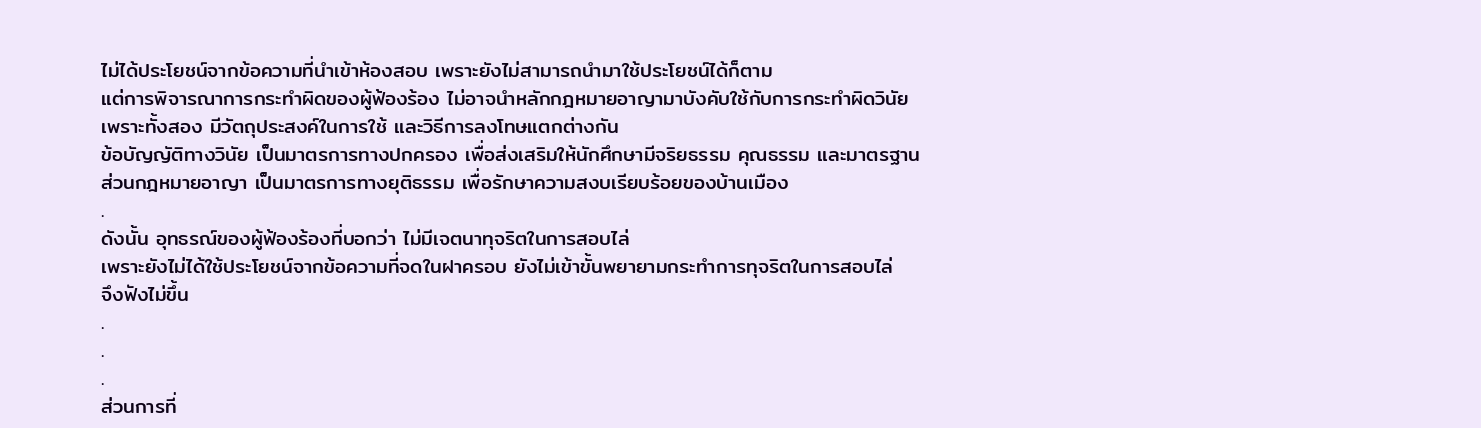ไม่ได้ประโยชน์จากข้อความที่นำเข้าห้องสอบ เพราะยังไม่สามารถนำมาใช้ประโยชน์ได้ก็ตาม
แต่การพิจารณาการกระทำผิดของผู้ฟ้องร้อง ไม่อาจนำหลักกฎหมายอาญามาบังคับใช้กับการกระทำผิดวินัย
เพราะทั้งสอง มีวัตถุประสงค์ในการใช้ และวิธีการลงโทษแตกต่างกัน
ข้อบัญญัติทางวินัย เป็นมาตรการทางปกครอง เพื่อส่งเสริมให้นักศึกษามีจริยธรรม คุณธรรม และมาตรฐาน
ส่วนกฎหมายอาญา เป็นมาตรการทางยุติธรรม เพื่อรักษาความสงบเรียบร้อยของบ้านเมือง
.
ดังนั้น อุทธรณ์ของผู้ฟ้องร้องที่บอกว่า ไม่มีเจตนาทุจริตในการสอบไล่
เพราะยังไม่ได้ใช้ประโยชน์จากข้อความที่จดในฝาครอบ ยังไม่เข้าขั้นพยายามกระทำการทุจริตในการสอบไล่
จึงฟังไม่ขึ้น
.
.
.
ส่วนการที่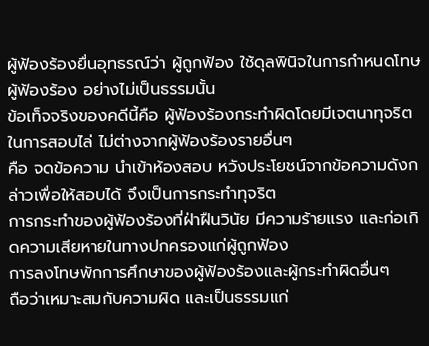ผู้ฟ้องร้องยื่นอุทธรณ์ว่า ผู้ถูกฟ้อง ใช้ดุลพินิจในการกำหนดโทษ ผู้ฟ้องร้อง อย่างไม่เป็นธรรมนั้น
ข้อเท็จจริงของคดีนี้คือ ผู้ฟ้องร้องกระทำผิดโดยมีเจตนาทุจริตในการสอบไล่ ไม่ต่างจากผู้ฟ้องร้องรายอื่นๆ
คือ จดข้อความ นำเข้าห้องสอบ หวังประโยชน์จากข้อความดังกล่าวเพื่อให้สอบได้ จึงเป็นการกระทำทุจริต
การกระทำของผู้ฟ้องร้องที่ฝ่าฝืนวินัย มีความร้ายแรง และก่อเกิดความเสียหายในทางปกครองแก่ผู้ถูกฟ้อง
การลงโทษพักการศึกษาของผู้ฟ้องร้องและผู้กระทำผิดอื่นๆ
ถือว่าเหมาะสมกับความผิด และเป็นธรรมแก่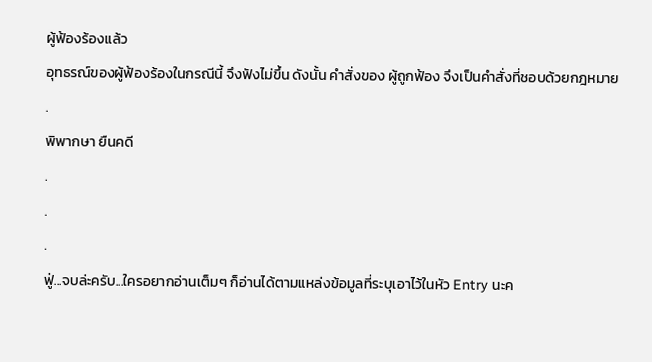ผู้ฟ้องร้องแล้ว
อุทธรณ์ของผู้ฟ้องร้องในกรณีนี้ จึงฟังไม่ขึ้น ดังนั้น คำสั่งของ ผู้ถูกฟ้อง จึงเป็นคำสั่งที่ชอบด้วยกฎหมาย
.
พิพากษา ยืนคดี
.
.
.
ฟู่...จบล่ะครับ...ใครอยากอ่านเต็มๆ ก็อ่านได้ตามแหล่งข้อมูลที่ระบุเอาไว้ในหัว Entry นะค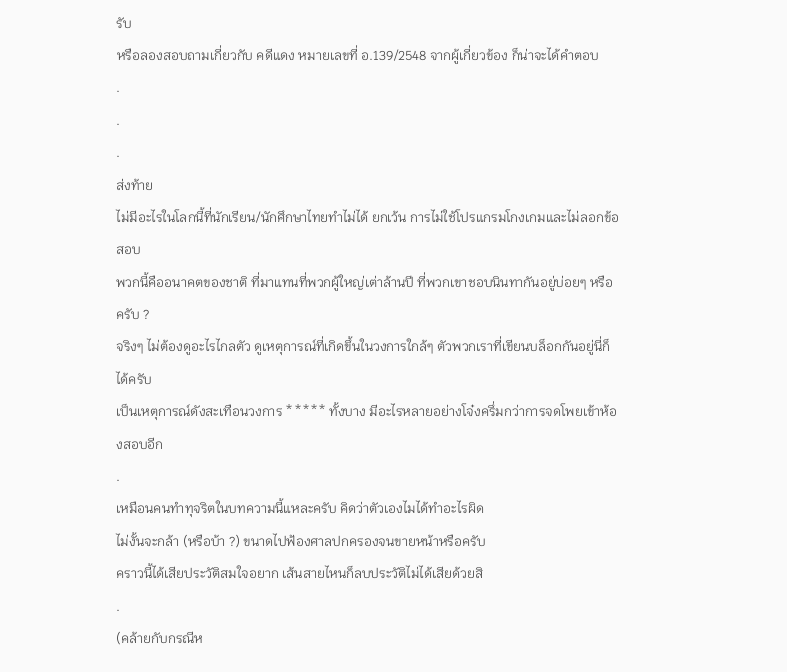รับ
หรือลองสอบถามเกี่ยวกับ คดีแดง หมายเลขที่ อ.139/2548 จากผู้เกี่ยวข้อง ก็น่าจะได้คำตอบ
.
.
.
ส่งท้าย
ไม่มีอะไรในโลกนี้ที่นักเรียน/นักศึกษาไทยทำไม่ได้ ยกเว้น การไม่ใช้โปรแกรมโกงเกมและไม่ลอกข้อสอบ
พวกนี้คืออนาคตของชาติ ที่มาแทนที่พวกผู้ใหญ่เต่าล้านปี ที่พวกเขาชอบนินทากันอยู่บ่อยๆ หรือครับ ?
จริงๆ ไม่ต้องดูอะไรไกลตัว ดูเหตุการณ์ที่เกิดขึ้นในวงการใกล้ๆ ตัวพวกเราที่เขียนบล็อกกันอยู่นี่ก็ได้ครับ
เป็นเหตุการณ์ดังสะเทือนวงการ ***** ทั้งบาง มีอะไรหลายอย่างโจ๋งครึ่มกว่าการจดโพยเข้าห้องสอบอีก
.
เหมือนคนทำทุจริตในบทความนี้แหละครับ คิดว่าตัวเองไมได้ทำอะไรผิด
ไม่งั้นจะกล้า (หรือบ้า ?) ขนาดไปฟ้องศาลปกครองจนขายหน้าหรือครับ
คราวนี้ได้เสียประวัติสมใจอยาก เส้นสายไหนก็ลบประวัติไม่ได้เสียด้วยสิ
.
(คล้ายกับกรณีห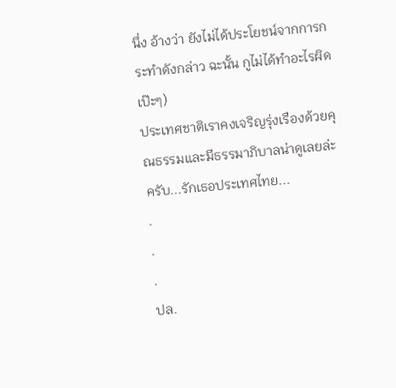นึ่ง อ้างว่า ยังไม่ได้ประโยชน์จากการกระทำดังกล่าว ฉะนั้น กูไม่ได้ทำอะไรผิด เป๊ะๆ)
ประเทศชาติเราคงเจริญรุ่งเรืองด้วยคุณธรรมและมีธรรมาภิบาลน่าดูเลยล่ะครับ...รักเธอประเทศไทย...
.
.
.
ปล.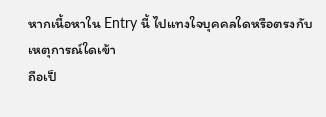หากเนื้อหาใน Entry นี้ ไปแทงใจบุคคลใดหรือตรงกับเหตุการณ์ใดเข้า
ถือเป็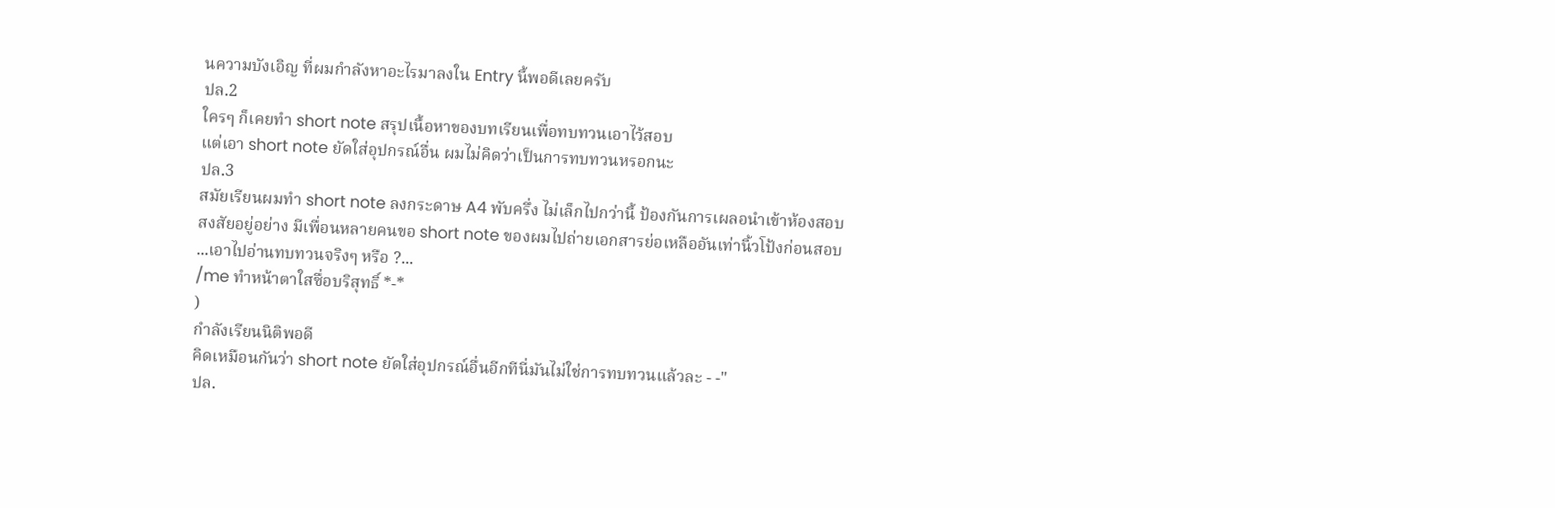นความบังเอิญ ที่ผมกำลังหาอะไรมาลงใน Entry นี้พอดีเลยครับ
ปล.2
ใครๆ ก็เคยทำ short note สรุปเนื้อหาของบทเรียนเพื่อทบทวนเอาไว้สอบ
แต่เอา short note ยัดใส่อุปกรณ์อื่น ผมไม่คิดว่าเป็นการทบทวนหรอกนะ
ปล.3
สมัยเรียนผมทำ short note ลงกระดาษ A4 พับครึ่ง ไม่เล็กไปกว่านี้ ป้องกันการเผลอนำเข้าห้องสอบ
สงสัยอยู่อย่าง มีเพื่อนหลายคนขอ short note ของผมไปถ่ายเอกสารย่อเหลืออันเท่านิ้วโป้งก่อนสอบ
...เอาไปอ่านทบทวนจริงๆ หรือ ?...
/me ทำหน้าตาใสซื่อบริสุทธิ์ *-*
)
กำลังเรียนนิติพอดี
คิดเหมือนกันว่า short note ยัดใส่อุปกรณ์อื่นอีกทีนี่มันไม่ใช่การทบทวนเเล้วละ - -"
ปล.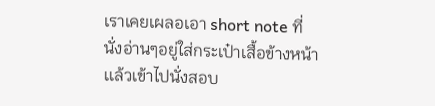เราเคยเผลอเอา short note ที่นั่งอ่านๆอยู่ใส่กระเป๋าเสื้อข้างหน้าเเล้วเข้าไปนั่งสอบ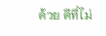ด้วย ดีที่ไม่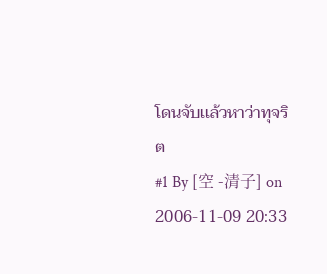โดนจับเเล้วหาว่าทุจริต
#1 By [空 -清子] on 2006-11-09 20:33